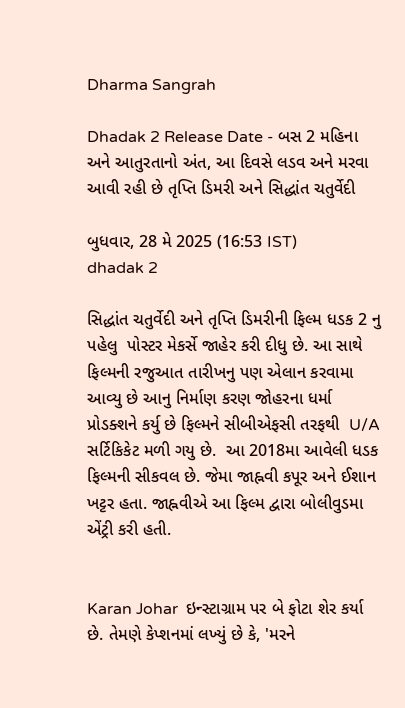Dharma Sangrah

Dhadak 2 Release Date - બસ 2 મહિના અને આતુરતાનો અંત, આ દિવસે લડવ અને મરવા આવી રહી છે તૃપ્તિ ડિમરી અને સિદ્ધાંત ચતુર્વેદી

બુધવાર, 28 મે 2025 (16:53 IST)
dhadak 2

સિદ્ધાંત ચતુર્વેદી અને તૃપ્તિ ડિમરીની ફિલ્મ ધડક 2 નુ પહેલુ  પોસ્ટર મેકર્સે જાહેર કરી દીધુ છે. આ સાથે ફિલ્મની રજુઆત તારીખનુ પણ એલાન કરવામા આવ્યુ છે આનુ નિર્માણ કરણ જોહરના ધર્મા પ્રોડક્શને કર્યુ છે ફિલ્મને સીબીએફસી તરફથી  U/A સર્ટિકિકેટ મળી ગયુ છે.  આ 2018મા આવેલી ધડક ફિલ્મની સીકવલ છે. જેમા જાહ્નવી કપૂર અને ઈશાન ખટ્ટર હતા. જાહ્નવીએ આ ફિલ્મ દ્વારા બોલીવુડમા એંટ્રી કરી હતી.


Karan Johar  ઇન્સ્ટાગ્રામ પર બે ફોટા શેર કર્યા છે. તેમણે કેપ્શનમાં લખ્યું છે કે, 'મરને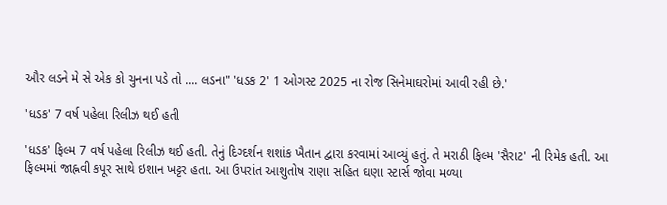ઔર લડને મે સે એક કો ચુનના પડે તો .... લડના" 'ધડક 2' 1 ઓગસ્ટ 2025 ના રોજ સિનેમાઘરોમાં આવી રહી છે.'

'ધડક' 7 વર્ષ પહેલા રિલીઝ થઈ હતી

'ધડક' ફિલ્મ 7 વર્ષ પહેલા રિલીઝ થઈ હતી. તેનું દિગ્દર્શન શશાંક ખૈતાન દ્વારા કરવામાં આવ્યું હતું. તે મરાઠી ફિલ્મ 'સૈરાટ' ની રિમેક હતી. આ ફિલ્મમાં જાહ્નવી કપૂર સાથે ઇશાન ખટ્ટર હતા. આ ઉપરાંત આશુતોષ રાણા સહિત ઘણા સ્ટાર્સ જોવા મળ્યા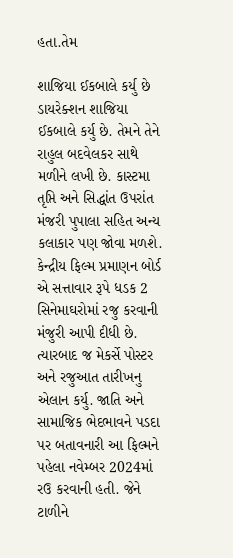હતા.તેમ

શાજિયા ઈકબાલે કર્યુ છે ડાયરેક્શન શાજિયા ઈકબાલે કર્યુ છે. તેમને તેને રાહુલ બદવેલકર સાથે મળીને લખી છે. કાસ્ટમા તૃપ્તિ અને સિદ્ધાંત ઉપરાંત મંજરી પુપાલા સહિત અન્ય કલાકાર પણ જોવા મળશે. કેન્દ્રીય ફિલ્મ પ્રમાણન બોર્ડ એ સત્તાવાર રૂપે ધડક 2 સિનેમાઘરોમાં રજુ કરવાની મંજુરી આપી દીધી છે.  ત્યારબાદ જ મેકર્સે પોસ્ટર અને રજુઆત તારીખનુ એલાન કર્યુ. જાતિ અને સામાજિક ભેદભાવને પડદા પર બતાવનારી આ ફિલ્મને પહેલા નવેમ્બર 2024માં રઉ કરવાની હતી. જેને ટાળીને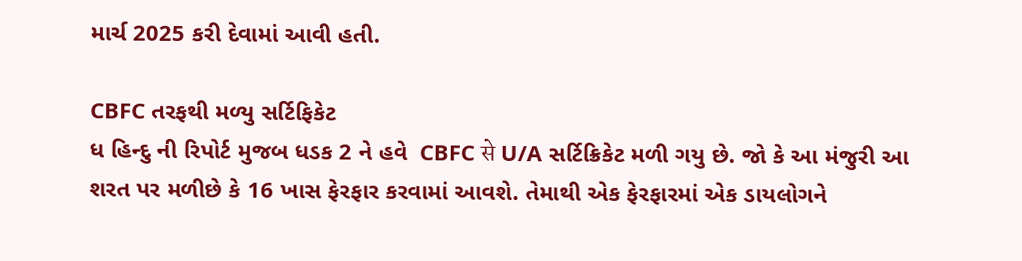માર્ચ 2025 કરી દેવામાં આવી હતી.

CBFC તરફથી મળ્યુ સર્ટિફિકેટ
ધ હિન્દુ ની રિપોર્ટ મુજબ ધડક 2 ને હવે  CBFC से U/A સર્ટિક્રિકેટ મળી ગયુ છે. જો કે આ મંજુરી આ શરત પર મળીછે કે 16 ખાસ ફેરફાર કરવામાં આવશે. તેમાથી એક ફેરફારમાં એક ડાયલોગને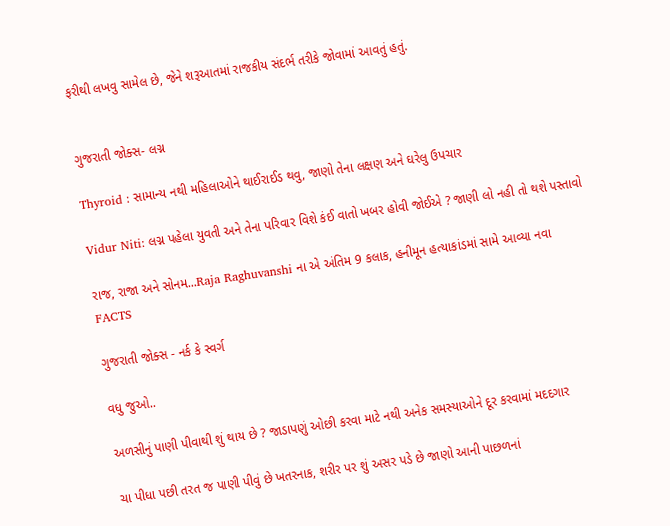ફરીથી લખવુ સામેલ છે, જેને શરૂઆતમાં રાજકીય સંદર્ભ તરીકે જોવામાં આવતું હતું.


ગુજરાતી જોક્સ- લગ્ન

Thyroid : સામાન્ય નથી મહિલાઓને થાઈરાઈડ થવુ, જાણો તેના લક્ષણ અને ઘરેલુ ઉપચાર

Vidur Niti: લગ્ન પહેલા યુવતી અને તેના પરિવાર વિશે કંઈ વાતો ખબર હોવી જોઈએ ? જાણી લો નહી તો થશે પસ્તાવો

રાજ, રાજા અને સોનમ...Raja Raghuvanshi ના એ અંતિમ 9 કલાક, હનીમૂન હત્યાકાંડમાં સામે આવ્યા નવા FACTS

ગુજરાતી જોક્સ - નર્ક કે સ્વર્ગ

વધુ જુઓ..

અળસીનું પાણી પીવાથી શું થાય છે ? જાડાપણું ઓછી કરવા માટે નથી અનેક સમસ્યાઓને દૂર કરવામાં મદદગાર

ચા પીધા પછી તરત જ પાણી પીવું છે ખતરનાક, શરીર પર શું અસર પડે છે જાણો આની પાછળનાં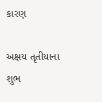કારણ

અક્ષય તૃતીયાના શુભ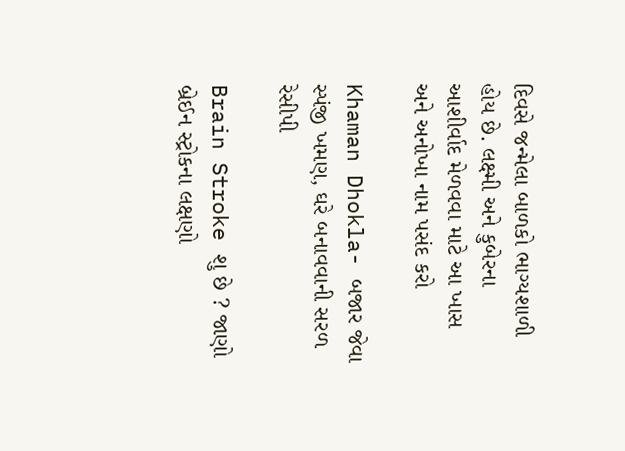દિવસે જન્મેલા બાળકો ભાગ્યશાળી હોય છે. લક્ષ્મી અને કુબેરના આશીર્વાદ મેળવવા માટે આ ખાસ અને અનોખા નામ પસંદ કરો

Khaman Dhokla- બજાર જેવા સ્પંજી ખમણ, ઘરે બનાવવાની સરળ રેસીપી

Brain Stroke શુ છે ? જાણો બ્રેઈન સ્ટ્રોકના લક્ષણો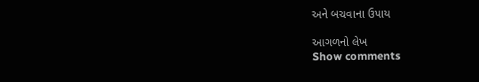અને બચવાના ઉપાય

આગળનો લેખ
Show comments